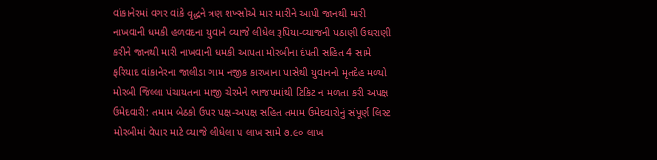વાંકાનેરમાં વગર વાંકે વૃદ્ધને ત્રણ શખ્સોએ માર મારીને આપી જાનથી મારી નાખવાની ધમકી હળવદના યુવાને વ્યાજે લીધેલ રૂપિયા-વ્યાજની પઠાણી ઉઘરાણી કરીને જાનથી મારી નાખવાની ધમકી આપતા મોરબીના દંપતી સહિત 4 સામે ફરિયાદ વાંકાનેરના જાલીડા ગામ નજીક કારખાના પાસેથી યુવાનનો મૃતદેહ મળ્યો મોરબી જિલ્લા પંચાયતના માજી ચેરમેને ભાજપમાંથી ટિકિટ ન મળતા કરી અપક્ષ ઉમેદવારી: તમામ બેઠકો ઉપર પક્ષ-અપક્ષ સહિત તમામ ઉમેદવારોનું સંપૂર્ણ લિસ્ટ મોરબીમાં વેપાર માટે વ્યાજે લીધેલા ૫ લાખ સામે ૭.૯૦ લાખ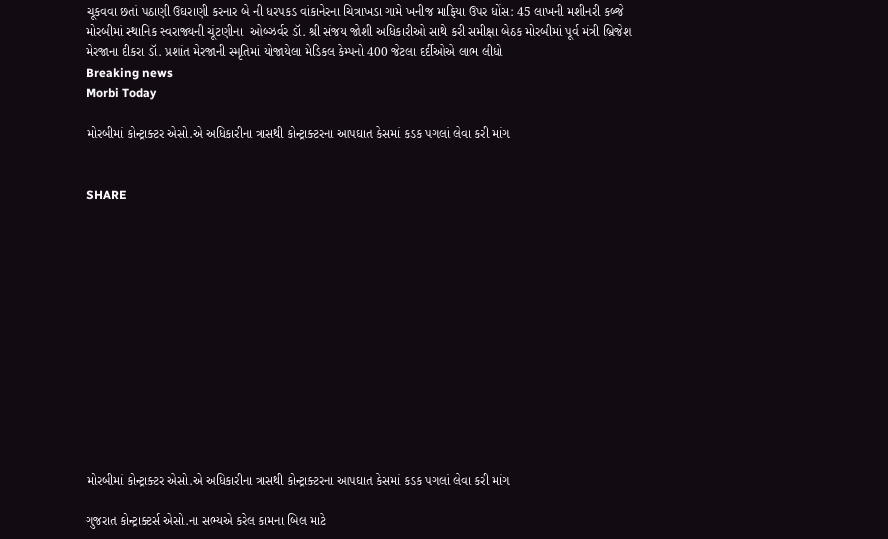ચૂકવવા છતાં પઠાણી ઉઘરાણી કરનાર બે ની ધરપકડ વાંકાનેરના ચિત્રાખડા ગામે ખનીજ માફિયા ઉપર ધોંસ: 45 લાખની મશીનરી કબ્જે મોરબીમાં સ્થાનિક સ્વરાજ્યની ચૂંટણીના  ઓબ્ઝર્વર ડૉ. શ્રી સંજય જોશી અધિકારીઓ સાથે કરી સમીક્ષા બેઠક મોરબીમાં પૂર્વ મંત્રી બ્રિજેશ મેરજાના દીકરા ડૉ. પ્રશાંત મેરજાની સ્મૃતિમાં યોજાયેલા મેડિકલ કેમ્પનો 400 જેટલા દર્દીઓએ લાભ લીધો
Breaking news
Morbi Today

મોરબીમાં કોન્ટ્રાક્ટર એસો.એ અધિકારીના ત્રાસથી કોન્ટ્રાક્ટરના આપઘાત કેસમાં કડક પગલાં લેવા કરી માંગ


SHARE













મોરબીમાં કોન્ટ્રાક્ટર એસો.એ અધિકારીના ત્રાસથી કોન્ટ્રાક્ટરના આપઘાત કેસમાં કડક પગલાં લેવા કરી માંગ

ગુજરાત કોન્ટ્રાક્ટર્સ એસો.ના સભ્યએ કરેલ કામના બિલ માટે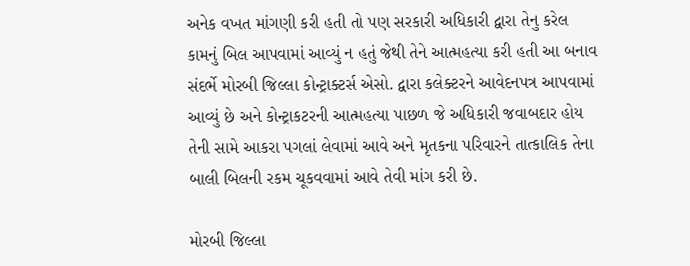અનેક વખત માંગણી કરી હતી તો પણ સરકારી અધિકારી દ્વારા તેનુ કરેલ કામનું બિલ આપવામાં આવ્યું ન હતું જેથી તેને આત્મહત્યા કરી હતી આ બનાવ સંદર્ભે મોરબી જિલ્લા કોન્ટ્રાક્ટર્સ એસો. દ્વારા કલેક્ટરને આવેદનપત્ર આપવામાં આવ્યું છે અને કોન્ટ્રાકટરની આત્મહત્યા પાછળ જે અધિકારી જવાબદાર હોય તેની સામે આકરા પગલાં લેવામાં આવે અને મૃતકના પરિવારને તાત્કાલિક તેના બાલી બિલની રકમ ચૂકવવામાં આવે તેવી માંગ કરી છે.

મોરબી જિલ્લા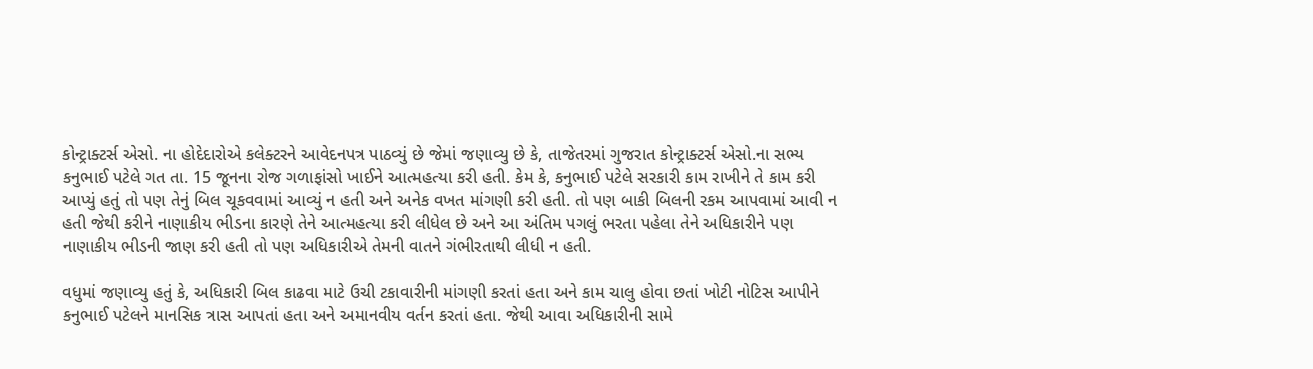કોન્ટ્રાક્ટર્સ એસો. ના હોદેદારોએ કલેક્ટરને આવેદનપત્ર પાઠવ્યું છે જેમાં જણાવ્યુ છે કે, તાજેતરમાં ગુજરાત કોન્ટ્રાક્ટર્સ એસો.ના સભ્ય કનુભાઈ પટેલે ગત તા. 15 જૂનના રોજ ગળાફાંસો ખાઈને આત્મહત્યા કરી હતી. કેમ કે, કનુભાઈ પટેલે સરકારી કામ રાખીને તે કામ કરી આપ્યું હતું તો પણ તેનું બિલ ચૂકવવામાં આવ્યું ન હતી અને અનેક વખત માંગણી કરી હતી. તો પણ બાકી બિલની રકમ આપવામાં આવી ન હતી જેથી કરીને નાણાકીય ભીડના કારણે તેને આત્મહત્યા કરી લીધેલ છે અને આ અંતિમ પગલું ભરતા પહેલા તેને અધિકારીને પણ નાણાકીય ભીડની જાણ કરી હતી તો પણ અધિકારીએ તેમની વાતને ગંભીરતાથી લીધી ન હતી.

વધુમાં જણાવ્યુ હતું કે, અધિકારી બિલ કાઢવા માટે ઉચી ટકાવારીની માંગણી કરતાં હતા અને કામ ચાલુ હોવા છતાં ખોટી નોટિસ આપીને કનુભાઈ પટેલને માનસિક ત્રાસ આપતાં હતા અને અમાનવીય વર્તન કરતાં હતા. જેથી આવા અધિકારીની સામે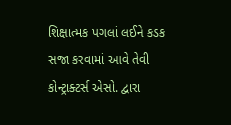શિક્ષાત્મક પગલાં લઈને કડક સજા કરવામાં આવે તેવી કોન્ટ્રાક્ટર્સ એસો. દ્વારા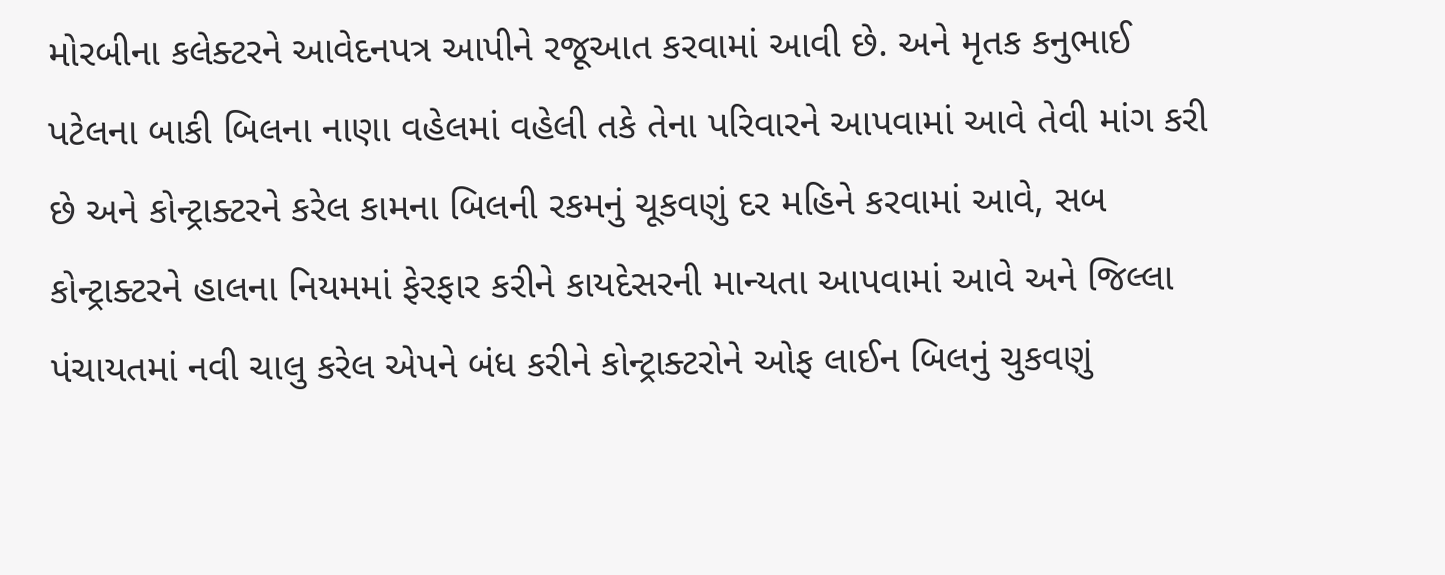મોરબીના કલેક્ટરને આવેદનપત્ર આપીને રજૂઆત કરવામાં આવી છે. અને મૃતક કનુભાઈ પટેલના બાકી બિલના નાણા વહેલમાં વહેલી તકે તેના પરિવારને આપવામાં આવે તેવી માંગ કરી છે અને કોન્ટ્રાક્ટરને કરેલ કામના બિલની રકમનું ચૂકવણું દર મહિને કરવામાં આવે, સબ કોન્ટ્રાક્ટરને હાલના નિયમમાં ફેરફાર કરીને કાયદેસરની માન્યતા આપવામાં આવે અને જિલ્લા પંચાયતમાં નવી ચાલુ કરેલ એપને બંધ કરીને કોન્ટ્રાક્ટરોને ઓફ લાઈન બિલનું ચુકવણું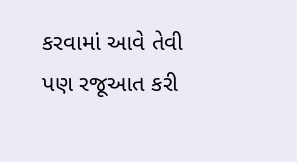કરવામાં આવે તેવી પણ રજૂઆત કરી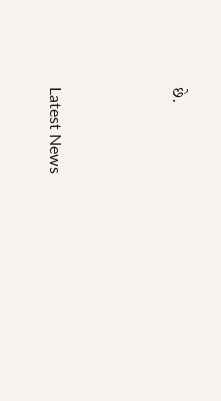છે.






Latest News